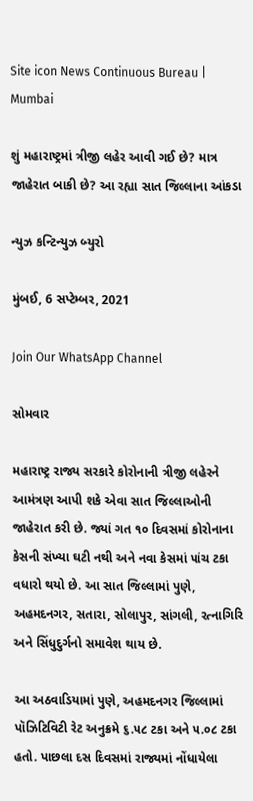Site icon News Continuous Bureau | Mumbai

શું મહારાષ્ટ્રમાં ત્રીજી લહેર આવી ગઈ છે? માત્ર જાહેરાત બાકી છે? આ રહ્યા સાત જિલ્લાના આંકડા

ન્યુઝ કન્ટિન્યુઝ બ્યુરો

મુંબઈ, 6 સપ્ટેમ્બર, 2021

Join Our WhatsApp Channel

સોમવાર

મહારાષ્ટ્ર રાજ્ય સરકારે કોરોનાની ત્રીજી લહેરને આમંત્રણ આપી શકે એવા સાત જિલ્લાઓની જાહેરાત કરી છે. જ્યાં ગત ૧૦ દિવસમાં કોરોનાના કેસની સંખ્યા ઘટી નથી અને નવા કેસમાં ૫ાંચ ટકા વધારો થયો છે. આ સાત જિલ્લામાં પુણે, અહમદનગર, સતારા, સોલાપુર, સાંગલી, રત્નાગિરિ અને સિંધુદુર્ગનો સમાવેશ થાય છે.

આ અઠવાડિયામાં પુણે, અહમદનગર જિલ્લામાં પૉઝિટિવિટી રેટ અનુક્રમે ૬.૫૮ ટકા અને ૫.૦૮ ટકા હતો. પાછલા દસ દિવસમાં રાજ્યમાં નોંધાયેલા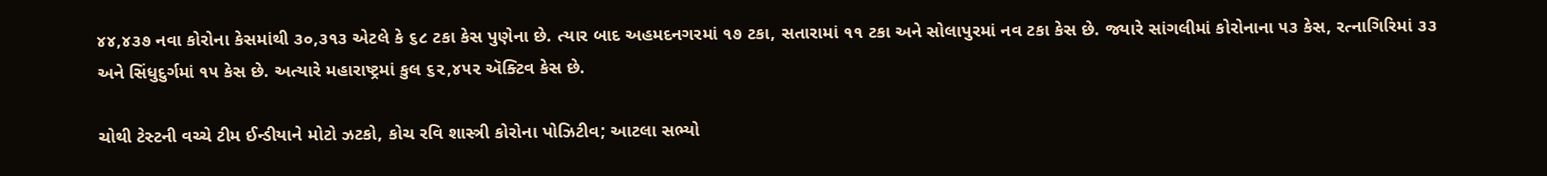૪૪,૪૩૭ નવા કોરોના કેસમાંથી ૩૦,૩૧૩ એટલે કે ૬૮ ટકા કેસ પુણેના છે. ત્યાર બાદ અહમદનગરમાં ૧૭ ટકા, સતારામાં ૧૧ ટકા અને સોલાપુરમાં નવ ટકા કેસ છે. જ્યારે સાંગલીમાં કોરોનાના ૫૩ કેસ, રત્નાગિરિમાં ૩૩ અને સિંધુદુર્ગમાં ૧૫ કેસ છે. અત્યારે મહારાષ્ટ્રમાં કુલ ૬૨,૪૫૨ ઍક્ટિવ કેસ છે.

ચોથી ટેસ્ટની વચ્ચે ટીમ ઈન્ડીયાને મોટો ઝટકો, કોચ રવિ શાસ્ત્રી કોરોના પોઝિટીવ; આટલા સભ્યો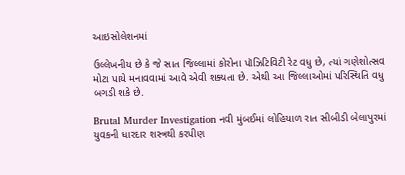આઇસોલેશનમાં

ઉલ્લેખનીય છે કે જે સાત જિલ્લામાં કોરોના પૉઝિટિવિટી રેટ વધુ છે, ત્યાં ગણેશોત્સવ મોટા પાયે મનાવવામાં આવે એવી શક્યતા છે. એથી આ જિલ્લાઓમાં પરિસ્થિતિ વધુ બગડી શકે છે.

Brutal Murder Investigation નવી મુંબઈમાં લોહિયાળ રાત સીબીડી બેલાપુરમાં યુવકની ધારદાર શસ્ત્રથી કરપીણ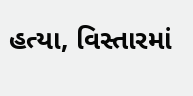હત્યા, વિસ્તારમાં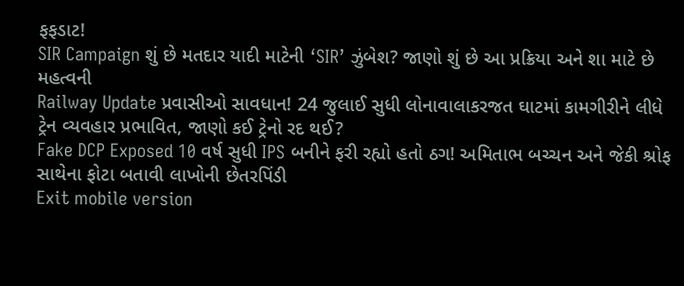ફફડાટ!
SIR Campaign શું છે મતદાર યાદી માટેની ‘SIR’ ઝુંબેશ? જાણો શું છે આ પ્રક્રિયા અને શા માટે છે મહત્વની
Railway Update પ્રવાસીઓ સાવધાન! 24 જુલાઈ સુધી લોનાવાલાકરજત ઘાટમાં કામગીરીને લીધે ટ્રેન વ્યવહાર પ્રભાવિત, જાણો કઈ ટ્રેનો રદ થઈ?
Fake DCP Exposed 10 વર્ષ સુધી IPS બનીને ફરી રહ્યો હતો ઠગ! અમિતાભ બચ્ચન અને જેકી શ્રોફ સાથેના ફોટા બતાવી લાખોની છેતરપિંડી
Exit mobile version